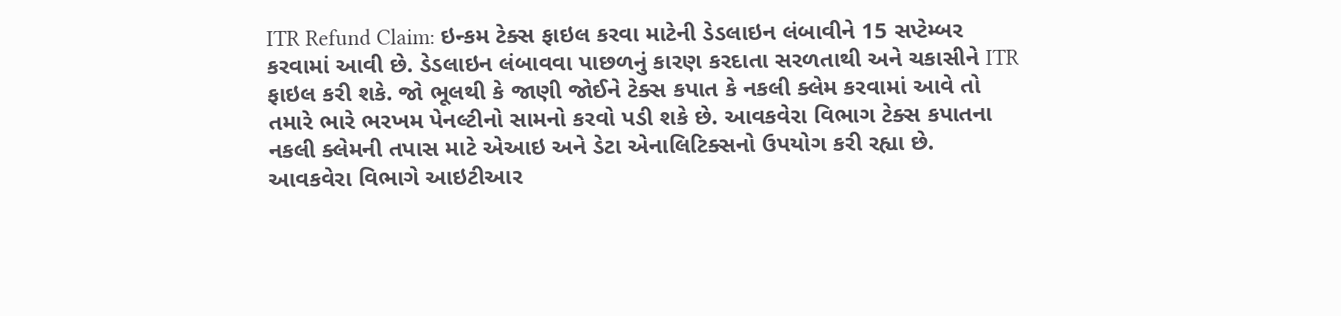ITR Refund Claim: ઇન્કમ ટેક્સ ફાઇલ કરવા માટેની ડેડલાઇન લંબાવીને 15 સપ્ટેમ્બર કરવામાં આવી છે. ડેડલાઇન લંબાવવા પાછળનું કારણ કરદાતા સરળતાથી અને ચકાસીને ITR ફાઇલ કરી શકે. જો ભૂલથી કે જાણી જોઈને ટેક્સ કપાત કે નકલી ક્લેમ કરવામાં આવે તો તમારે ભારે ભરખમ પેનલ્ટીનો સામનો કરવો પડી શકે છે. આવકવેરા વિભાગ ટેક્સ કપાતના નકલી ક્લેમની તપાસ માટે એઆઇ અને ડેટા એનાલિટિક્સનો ઉપયોગ કરી રહ્યા છે.
આવકવેરા વિભાગે આઇટીઆર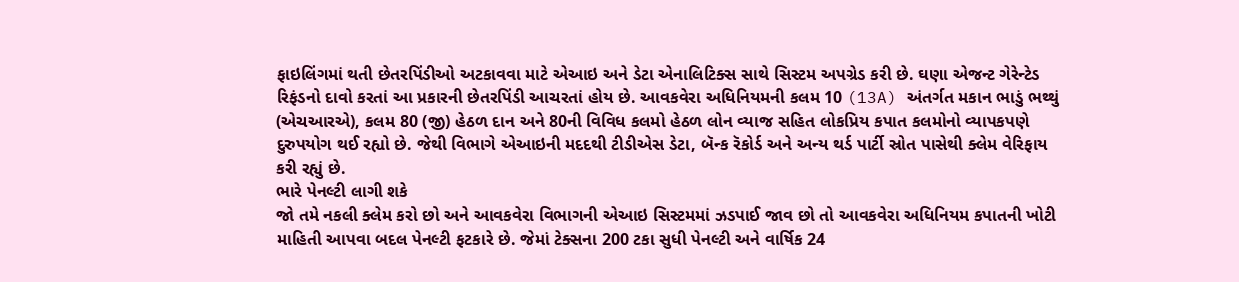ફાઇલિંગમાં થતી છેતરપિંડીઓ અટકાવવા માટે એઆઇ અને ડેટા એનાલિટિક્સ સાથે સિસ્ટમ અપગ્રેડ કરી છે. ઘણા એજન્ટ ગેરેન્ટેડ રિફંડનો દાવો કરતાં આ પ્રકારની છેતરપિંડી આચરતાં હોય છે. આવકવેરા અધિનિયમની કલમ 10 (13A) અંતર્ગત મકાન ભાડું ભથ્થું (એચઆરએ), કલમ 80 (જી) હેઠળ દાન અને 80ની વિવિધ કલમો હેઠળ લોન વ્યાજ સહિત લોકપ્રિય કપાત કલમોનો વ્યાપકપણે દુરુપયોગ થઈ રહ્યો છે. જેથી વિભાગે એઆઇની મદદથી ટીડીએસ ડેટા, બૅન્ક રૅકોર્ડ અને અન્ય થર્ડ પાર્ટી સ્રોત પાસેથી ક્લેમ વેરિફાય કરી રહ્યું છે.
ભારે પેનલ્ટી લાગી શકે
જો તમે નકલી ક્લેમ કરો છો અને આવકવેરા વિભાગની એઆઇ સિસ્ટમમાં ઝડપાઈ જાવ છો તો આવકવેરા અધિનિયમ કપાતની ખોટી માહિતી આપવા બદલ પેનલ્ટી ફટકારે છે. જેમાં ટેક્સના 200 ટકા સુધી પેનલ્ટી અને વાર્ષિક 24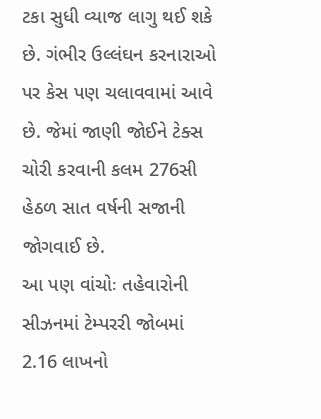ટકા સુધી વ્યાજ લાગુ થઈ શકે છે. ગંભીર ઉલ્લંઘન કરનારાઓ પર કેસ પણ ચલાવવામાં આવે છે. જેમાં જાણી જોઈને ટેક્સ ચોરી કરવાની કલમ 276સી હેઠળ સાત વર્ષની સજાની જોગવાઈ છે.
આ પણ વાંચોઃ તહેવારોની સીઝનમાં ટેમ્પરરી જોબમાં 2.16 લાખનો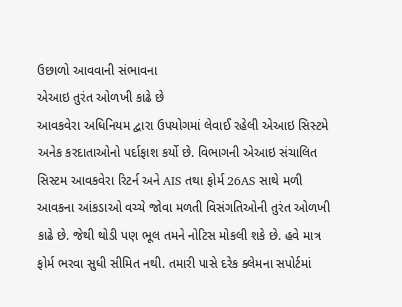ઉછાળો આવવાની સંભાવના
એઆઇ તુરંત ઓળખી કાઢે છે
આવકવેરા અધિનિયમ દ્વારા ઉપયોગમાં લેવાઈ રહેલી એઆઇ સિસ્ટમે અનેક કરદાતાઓનો પર્દાફાશ કર્યો છે. વિભાગની એઆઇ સંચાલિત સિસ્ટમ આવકવેરા રિટર્ન અને AIS તથા ફોર્મ 26AS સાથે મળી આવકના આંકડાઓ વચ્ચે જોવા મળતી વિસંગતિઓની તુરંત ઓળખી કાઢે છે. જેથી થોડી પણ ભૂલ તમને નોટિસ મોકલી શકે છે. હવે માત્ર ફોર્મ ભરવા સુધી સીમિત નથી. તમારી પાસે દરેક ક્લેમના સપોર્ટમાં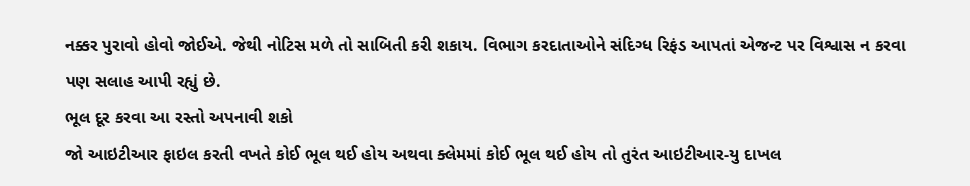નક્કર પુરાવો હોવો જોઈએ. જેથી નોટિસ મળે તો સાબિતી કરી શકાય. વિભાગ કરદાતાઓને સંદિગ્ધ રિફંડ આપતાં એજન્ટ પર વિશ્વાસ ન કરવા પણ સલાહ આપી રહ્યું છે.
ભૂલ દૂર કરવા આ રસ્તો અપનાવી શકો
જો આઇટીઆર ફાઇલ કરતી વખતે કોઈ ભૂલ થઈ હોય અથવા ક્લેમમાં કોઈ ભૂલ થઈ હોય તો તુરંત આઇટીઆર-યુ દાખલ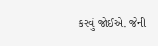કરવું જોઈએ. જેની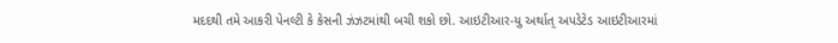મદદથી તમે આકરી પેનલ્ટી કે કેસની ઝંઝટમાંથી બચી શકો છો. આઇટીઆર-યુ અર્થાત્ અપડેટેડ આઇટીઆરમાં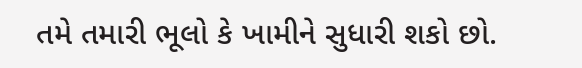તમે તમારી ભૂલો કે ખામીને સુધારી શકો છો.